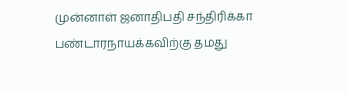முன்னாள் ஜனாதிபதி சந்திரிக்கா பண்டாரநாயக்கவிற்கு தமது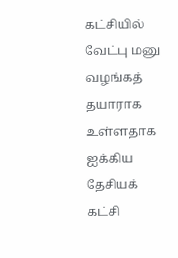கட்சியில் வேட்பு மனு வழங்கத் தயாராக உள்ளதாக ஐக்கிய தேசியக் கட்சி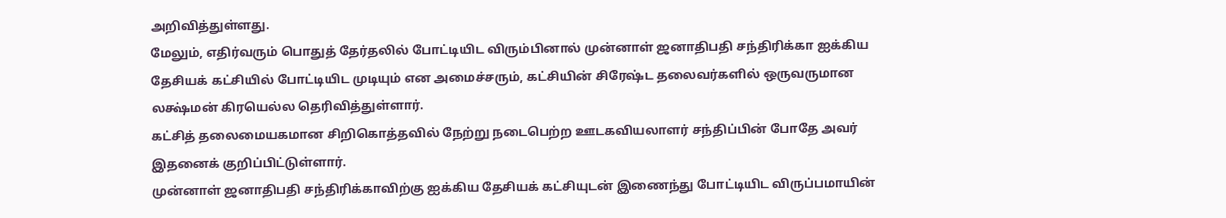அறிவித்துள்ளது.
மேலும், எதிர்வரும் பொதுத் தேர்தலில் போட்டியிட விரும்பினால் முன்னாள் ஜனாதிபதி சந்திரிக்கா ஐக்கிய தேசியக் கட்சியில் போட்டியிட முடியும் என அமைச்சரும், கட்சியின் சிரேஷ்ட தலைவர்களில் ஒருவருமான லக்ஷ்மன் கிரயெல்ல தெரிவித்துள்ளார்.
கட்சித் தலைமையகமான சிறிகொத்தவில் நேற்று நடைபெற்ற ஊடகவியலாளர் சந்திப்பின் போதே அவர் இதனைக் குறிப்பிட்டுள்ளார்.
முன்னாள் ஜனாதிபதி சந்திரிக்காவிற்கு ஐக்கிய தேசியக் கட்சியுடன் இணைந்து போட்டியிட விருப்பமாயின்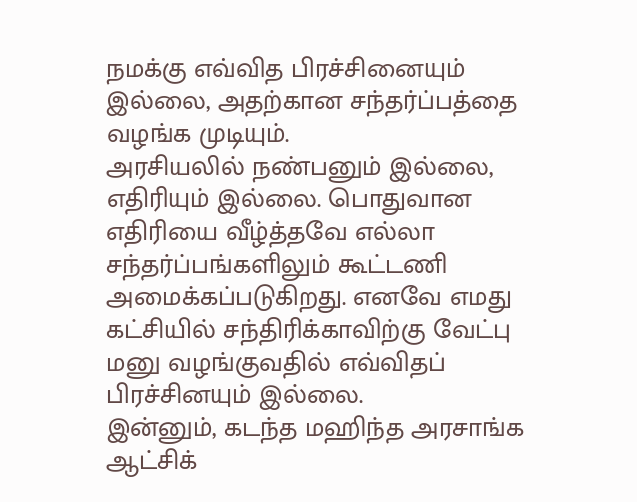நமக்கு எவ்வித பிரச்சினையும் இல்லை, அதற்கான சந்தர்ப்பத்தை வழங்க முடியும்.
அரசியலில் நண்பனும் இல்லை, எதிரியும் இல்லை. பொதுவான எதிரியை வீழ்த்தவே எல்லா சந்தர்ப்பங்களிலும் கூட்டணி அமைக்கப்படுகிறது. எனவே எமது கட்சியில் சந்திரிக்காவிற்கு வேட்பு மனு வழங்குவதில் எவ்விதப் பிரச்சினயும் இல்லை.
இன்னும், கடந்த மஹிந்த அரசாங்க ஆட்சிக்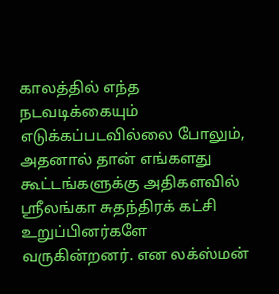காலத்தில் எந்த நடவடிக்கையும் எடுக்கப்படவில்லை போலும், அதனால் தான் எங்களது கூட்டங்களுக்கு அதிகளவில் ஸ்ரீலங்கா சுதந்திரக் கட்சி உறுப்பினர்களே வருகின்றனர். என லக்ஸ்மன்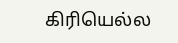கிரியெல்ல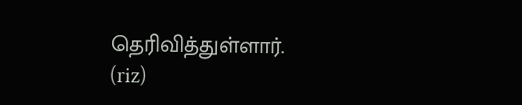தெரிவித்துள்ளார்.
(riz)